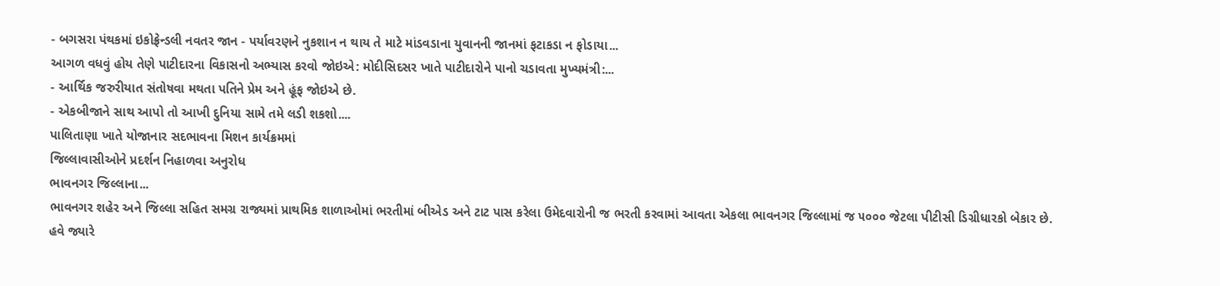- બગસરા પંથકમાં ઇકોફ્રેન્ડલી નવતર જાન - પર્યાવરણને નુકશાન ન થાય તે માટે માંડવડાના યુવાનની જાનમાં ફટાકડા ન ફોડાયા...
આગળ વધવું હોય તેણે પાટીદારના વિકાસનો અભ્યાસ કરવો જોઇએ: મોદીસિદસર ખાતે પાટીદારોને પાનો ચડાવતા મુખ્યમંત્રી:...
- આર્થિક જરુરીયાત સંતોષવા મથતા પતિને પ્રેમ અને હૂંફ જોઇએ છે.
- એકબીજાને સાથ આપો તો આખી દુનિયા સામે તમે લડી શકશો....
પાલિતાણા ખાતે યોજાનાર સદભાવના મિશન કાર્યક્રમમાં
જિલ્લાવાસીઓને પ્રદર્શન નિહાળવા અનુરોધ
ભાવનગર જિલ્લાના...
ભાવનગર શહેર અને જિલ્લા સહિત સમગ્ર રાજ્યમાં પ્રાથમિક શાળાઓમાં ભરતીમાં બીએડ અને ટાટ પાસ કરેલા ઉમેદવારોની જ ભરતી કરવામાં આવતા એકલા ભાવનગર જિલ્લામાં જ ૫૦૦૦ જેટલા પીટીસી ડિગ્રીધારકો બેકાર છે. હવે જ્યારે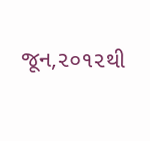જૂન,૨૦૧૨થી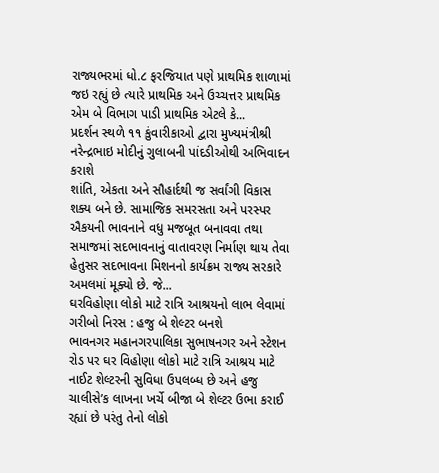રાજ્યભરમાં ધો.૮ ફરજિયાત પણે પ્રાથમિક શાળામાં જઇ રહ્યું છે ત્યારે પ્રાથમિક અને ઉચ્ચત્તર પ્રાથમિક એમ બે વિભાગ પાડી પ્રાથમિક એટલે કે...
પ્રદર્શન સ્થળે ૧૧ કુંવારીકાઓ દ્વારા મુખ્યમંત્રીશ્રી નરેન્દ્રભાઇ મોદીનું ગુલાબની પાંદડીઓથી અભિવાદન કરાશે
શાંતિ, એકતા અને સૌહાર્દથી જ સર્વાંગી વિકાસ શક્ય બને છે. સામાજિક સમરસતા અને પરસ્પર ઐકયની ભાવનાને વધુ મજબૂત બનાવવા તથા સમાજમાં સદભાવનાનું વાતાવરણ નિર્માણ થાય તેવા હેતુસર સદભાવના મિશનનો કાર્યક્રમ રાજ્ય સરકારે અમલમાં મૂક્યો છે. જે...
ઘરવિહોણા લોકો માટે રાત્રિ આશ્રયનો લાભ લેવામાં ગરીબો નિરસ : હજુ બે શેલ્ટર બનશે
ભાવનગર મહાનગરપાલિકા સુભાષનગર અને સ્ટેશન રોડ પર ઘર વિહોણા લોકો માટે રાત્રિ આશ્રય માટે નાઈટ શેલ્ટરની સુવિધા ઉપલબ્ધ છે અને હજુ ચાલીસે’ક લાખના ખર્ચે બીજા બે શેલ્ટર ઉભા કરાઈ રહ્યાં છે પરંતુ તેનો લોકો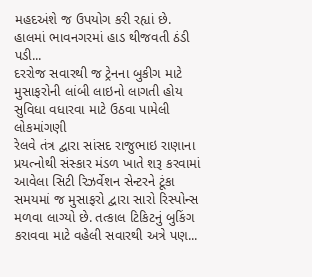મહદઅંશે જ ઉપયોગ કરી રહ્યાં છે.
હાલમાં ભાવનગરમાં હાડ થીજવતી ઠંડી પડી...
દરરોજ સવારથી જ ટ્રેનના બુકીગ માટે મુસાફરોની લાંબી લાઇનો લાગતી હોય સુવિધા વધારવા માટે ઉઠવા પામેલી લોકમાંગણી
રેલવે તંત્ર દ્વારા સાંસદ રાજુભાઇ રાણાના પ્રયત્નોથી સંસ્કાર મંડળ ખાતે શરૂ કરવામાં આવેલા સિટી રિઝર્વેશન સેન્ટરને ટૂંકા સમયમાં જ મુસાફરો દ્વારા સારો રિસ્પોન્સ મળવા લાગ્યો છે. તત્કાલ ટિકિટનું બુકિંગ કરાવવા માટે વહેલી સવારથી અત્રે પણ...